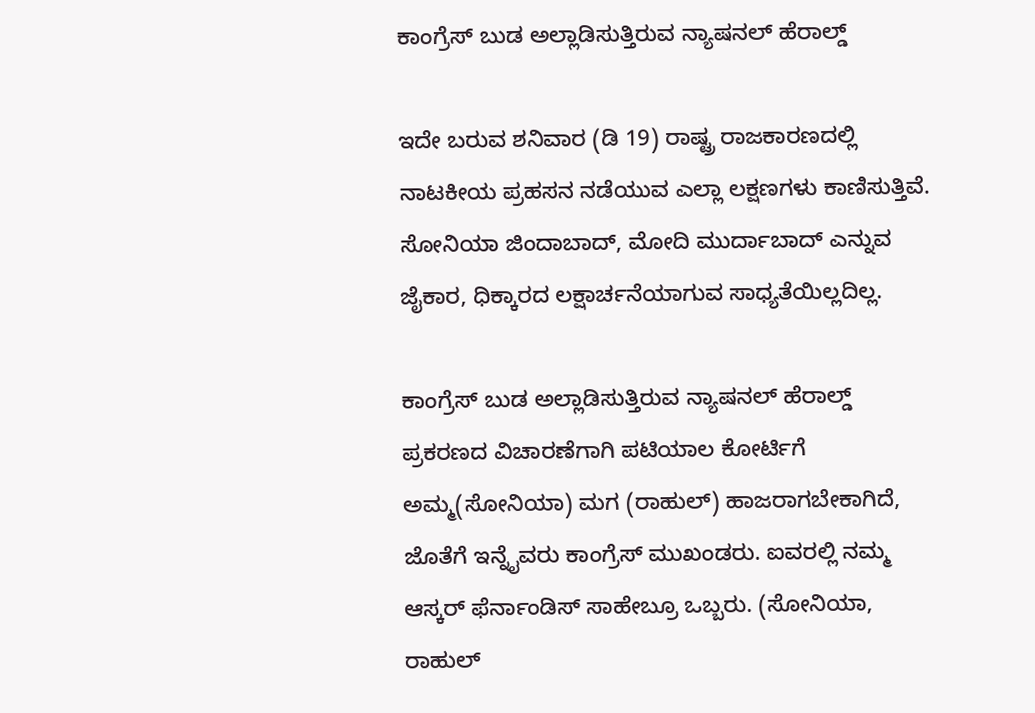ಕಾಂಗ್ರೆಸ್ ಬುಡ ಅಲ್ಲಾಡಿಸುತ್ತಿರುವ ನ್ಯಾಷನಲ್ ಹೆರಾಲ್ಡ್

ಇದೇ ಬರುವ ಶನಿವಾರ (ಡಿ 19) ರಾಷ್ಟ್ರ ರಾಜಕಾರಣದಲ್ಲಿ ನಾಟಕೀಯ ಪ್ರಹಸನ ನಡೆಯುವ ಎಲ್ಲಾ ಲಕ್ಷಣಗಳು ಕಾಣಿಸುತ್ತಿವೆ. ಸೋನಿಯಾ ಜಿಂದಾಬಾದ್, ಮೋದಿ ಮುರ್ದಾಬಾದ್ ಎನ್ನುವ ಜೈಕಾರ, ಧಿಕ್ಕಾರದ ಲಕ್ಷಾರ್ಚನೆಯಾಗುವ ಸಾಧ್ಯತೆಯಿಲ್ಲದಿಲ್ಲ.

ಕಾಂಗ್ರೆಸ್ ಬುಡ ಅಲ್ಲಾಡಿಸುತ್ತಿರುವ ನ್ಯಾಷನಲ್ ಹೆರಾಲ್ಡ್ ಪ್ರಕರಣದ ವಿಚಾರಣೆಗಾಗಿ ಪಟಿಯಾಲ ಕೋರ್ಟಿಗೆ ಅಮ್ಮ(ಸೋನಿಯಾ) ಮಗ (ರಾಹುಲ್) ಹಾಜರಾಗಬೇಕಾಗಿದೆ, ಜೊತೆಗೆ ಇನ್ನೈವರು ಕಾಂಗ್ರೆಸ್ ಮುಖಂಡರು. ಐವರಲ್ಲಿ ನಮ್ಮ ಆಸ್ಕರ್ ಫೆರ್ನಾಂಡಿಸ್ ಸಾಹೇಬ್ರೂ ಒಬ್ಬರು. (ಸೋನಿಯಾ, ರಾಹುಲ್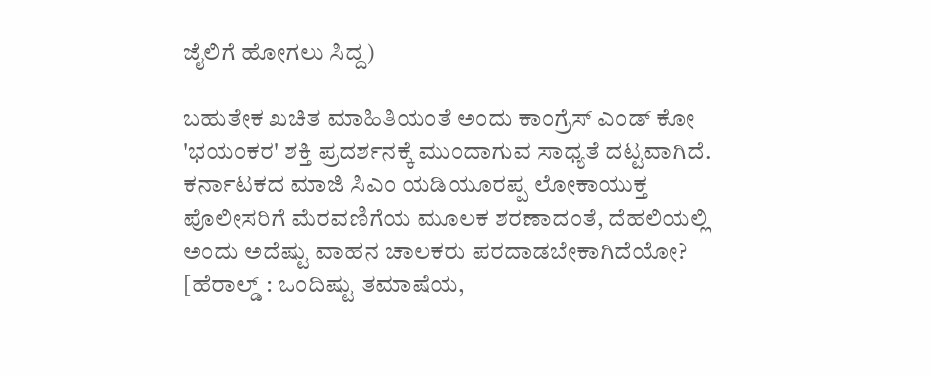ಜೈಲಿಗೆ ಹೋಗಲು ಸಿದ್ದ)

ಬಹುತೇಕ ಖಚಿತ ಮಾಹಿತಿಯಂತೆ ಅಂದು ಕಾಂಗ್ರೆಸ್ ಎಂಡ್ ಕೋ 'ಭಯಂಕರ' ಶಕ್ತಿ ಪ್ರದರ್ಶನಕ್ಕೆ ಮುಂದಾಗುವ ಸಾಧ್ಯತೆ ದಟ್ಟವಾಗಿದೆ. ಕರ್ನಾಟಕದ ಮಾಜಿ ಸಿಎಂ ಯಡಿಯೂರಪ್ಪ ಲೋಕಾಯುಕ್ತ ಪೊಲೀಸರಿಗೆ ಮೆರವಣಿಗೆಯ ಮೂಲಕ ಶರಣಾದಂತೆ, ದೆಹಲಿಯಲ್ಲಿ ಅಂದು ಅದೆಷ್ಟು ವಾಹನ ಚಾಲಕರು ಪರದಾಡಬೇಕಾಗಿದೆಯೋ? [ಹೆರಾಲ್ಡ್ : ಒಂದಿಷ್ಟು ತಮಾಷೆಯ,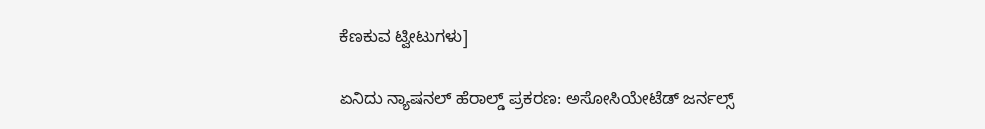ಕೆಣಕುವ ಟ್ವೀಟುಗಳು]

ಏನಿದು ನ್ಯಾಷನಲ್ ಹೆರಾಲ್ಡ್ ಪ್ರಕರಣ: ಅಸೋಸಿಯೇಟೆಡ್‌ ಜರ್ನಲ್ಸ್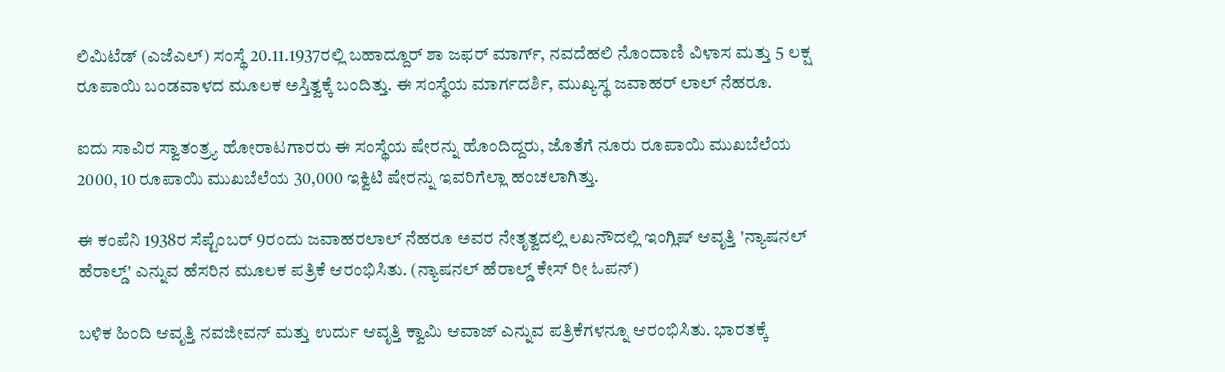ಲಿಮಿಟೆಡ್ (ಎಜೆಎಲ್) ಸಂಸ್ಥೆ 20.11.1937ರಲ್ಲಿ ಬಹಾದ್ದೂರ್ ಶಾ ಜಫರ್ ಮಾರ್ಗ್, ನವದೆಹಲಿ ನೊಂದಾಣಿ ವಿಳಾಸ ಮತ್ತು 5 ಲಕ್ಷ ರೂಪಾಯಿ ಬಂಡವಾಳದ ಮೂಲಕ ಅಸ್ತಿತ್ವಕ್ಕೆ ಬಂದಿತ್ತು. ಈ ಸಂಸ್ಥೆಯ ಮಾರ್ಗದರ್ಶಿ, ಮುಖ್ಯಸ್ಥ ಜವಾಹರ್ ಲಾಲ್ ನೆಹರೂ.

ಐದು ಸಾವಿರ ಸ್ವಾತಂತ್ರ್ಯ ಹೋರಾಟಗಾರರು ಈ ಸಂಸ್ಥೆಯ ಷೇರನ್ನು ಹೊಂದಿದ್ದರು, ಜೊತೆಗೆ ನೂರು ರೂಪಾಯಿ ಮುಖಬೆಲೆಯ 2000, 10 ರೂಪಾಯಿ ಮುಖಬೆಲೆಯ 30,000 ಇಕ್ವಿಟಿ ಷೇರನ್ನು ಇವರಿಗೆಲ್ಲಾ ಹಂಚಲಾಗಿತ್ತು.

ಈ ಕಂಪೆನಿ 1938ರ ಸೆಪ್ಟೆಂಬರ್‌ 9ರಂದು ಜವಾಹರಲಾಲ್ ನೆಹರೂ ಅವರ ನೇತೃತ್ವದಲ್ಲಿ ಲಖನೌದಲ್ಲಿ ಇಂಗ್ಲಿಷ್‌ ಆವೃತ್ತಿ 'ನ್ಯಾಷನಲ್‌ ಹೆರಾಲ್ಡ್‌' ಎನ್ನುವ ಹೆಸರಿನ ಮೂಲಕ ಪತ್ರಿಕೆ ಆರಂಭಿಸಿತು. (ನ್ಯಾಷನಲ್ ಹೆರಾಲ್ಡ್ ಕೇಸ್ ರೀ ಓಪನ್)

ಬಳಿಕ ಹಿಂದಿ ಆವೃತ್ತಿ ನವಜೀವನ್‌ ಮತ್ತು ಉರ್ದು ಆವೃತ್ತಿ ಕ್ವಾಮಿ ಆವಾಜ್‌ ಎನ್ನುವ ಪತ್ರಿಕೆಗಳನ್ನೂ ಆರಂಭಿಸಿತು. ಭಾರತಕ್ಕೆ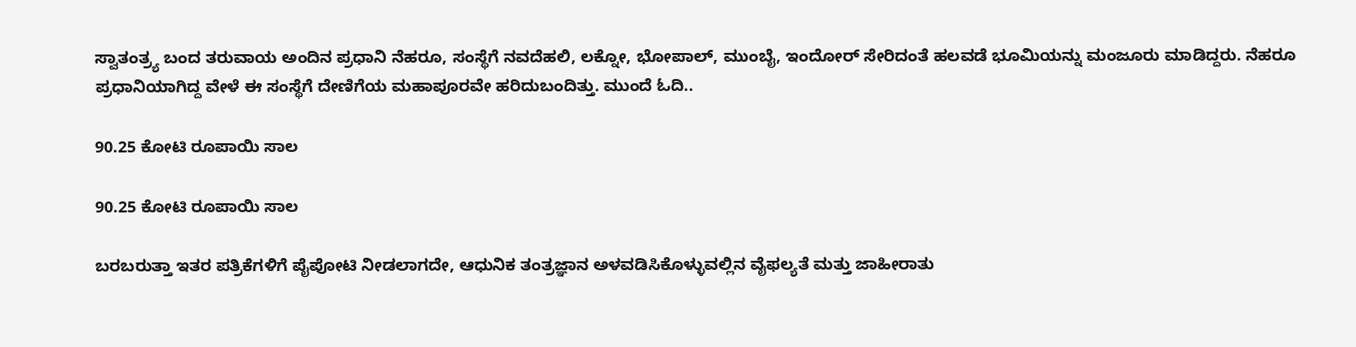ಸ್ವಾತಂತ್ರ್ಯ ಬಂದ ತರುವಾಯ ಅಂದಿನ ಪ್ರಧಾನಿ ನೆಹರೂ, ಸಂಸ್ಥೆಗೆ ನವದೆಹಲಿ, ಲಕ್ನೋ, ಭೋಪಾಲ್, ಮುಂಬೈ, ಇಂದೋರ್ ಸೇರಿದಂತೆ ಹಲವಡೆ ಭೂಮಿಯನ್ನು ಮಂಜೂರು ಮಾಡಿದ್ದರು. ನೆಹರೂ ಪ್ರಧಾನಿಯಾಗಿದ್ದ ವೇಳೆ ಈ ಸಂಸ್ಥೆಗೆ ದೇಣಿಗೆಯ ಮಹಾಪೂರವೇ ಹರಿದುಬಂದಿತ್ತು. ಮುಂದೆ ಓದಿ..

90.25 ಕೋಟಿ ರೂಪಾಯಿ ಸಾಲ

90.25 ಕೋಟಿ ರೂಪಾಯಿ ಸಾಲ

ಬರಬರುತ್ತಾ ಇತರ ಪತ್ರಿಕೆಗಳಿಗೆ ಪೈಪೋಟಿ ನೀಡಲಾಗದೇ, ಆಧುನಿಕ ತಂತ್ರಜ್ಞಾನ ಅಳವಡಿಸಿಕೊಳ್ಳುವಲ್ಲಿನ ವೈಫಲ್ಯತೆ ಮತ್ತು ಜಾಹೀರಾತು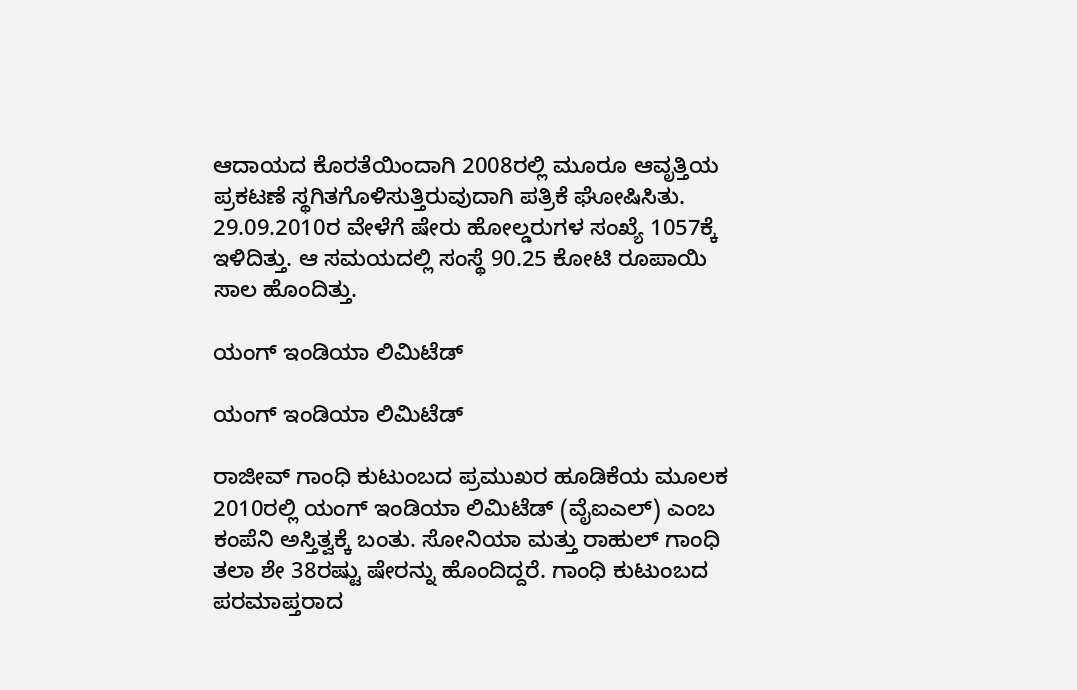ಆದಾಯದ ಕೊರತೆಯಿಂದಾಗಿ 2008ರಲ್ಲಿ ಮೂರೂ ಆವೃತ್ತಿಯ ಪ್ರಕಟಣೆ ಸ್ಥಗಿತಗೊಳಿಸುತ್ತಿರುವುದಾಗಿ ಪತ್ರಿಕೆ ಘೋಷಿಸಿತು. 29.09.2010ರ ವೇಳೆಗೆ ಷೇರು ಹೋಲ್ಡರುಗಳ ಸಂಖ್ಯೆ 1057ಕ್ಕೆ ಇಳಿದಿತ್ತು. ಆ ಸಮಯದಲ್ಲಿ ಸಂಸ್ಥೆ 90.25 ಕೋಟಿ ರೂಪಾಯಿ ಸಾಲ ಹೊಂದಿತ್ತು.

ಯಂಗ್ ಇಂಡಿಯಾ ಲಿಮಿಟೆಡ್‌

ಯಂಗ್ ಇಂಡಿಯಾ ಲಿಮಿಟೆಡ್‌

ರಾಜೀವ್ ಗಾಂಧಿ ಕುಟುಂಬದ ಪ್ರಮುಖರ ಹೂಡಿಕೆಯ ಮೂಲಕ 2010ರಲ್ಲಿ ಯಂಗ್ ಇಂಡಿಯಾ ಲಿಮಿಟೆಡ್‌ (ವೈಐಎಲ್‌) ಎಂಬ ಕಂಪೆನಿ ಅಸ್ತಿತ್ವಕ್ಕೆ ಬಂತು. ಸೋನಿಯಾ ಮತ್ತು ರಾಹುಲ್ ಗಾಂಧಿ ತಲಾ ಶೇ 38ರಷ್ಟು ಷೇರನ್ನು ಹೊಂದಿದ್ದರೆ. ಗಾಂಧಿ ಕುಟುಂಬದ ಪರಮಾಪ್ತರಾದ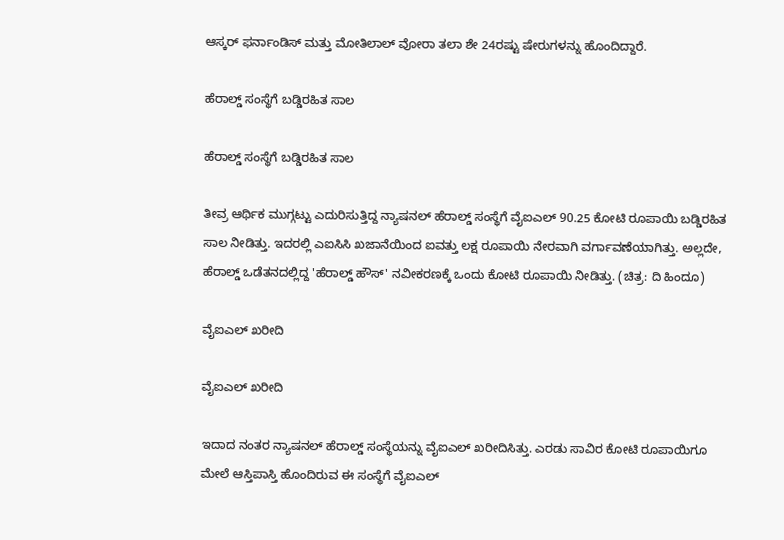ಆಸ್ಕರ್ ಫರ್ನಾಂಡಿಸ್‌ ಮತ್ತು ಮೋತಿಲಾಲ್‌ ವೋರಾ ತಲಾ ಶೇ 24ರಷ್ಟು ಷೇರುಗಳನ್ನು ಹೊಂದಿದ್ದಾರೆ.

ಹೆರಾಲ್ಡ್ ಸಂಸ್ಥೆಗೆ ಬಡ್ಡಿರಹಿತ ಸಾಲ

ಹೆರಾಲ್ಡ್ ಸಂಸ್ಥೆಗೆ ಬಡ್ಡಿರಹಿತ ಸಾಲ

ತೀವ್ರ ಆರ್ಥಿಕ ಮುಗ್ಗಟ್ಟು ಎದುರಿಸುತ್ತಿದ್ದ ನ್ಯಾಷನಲ್ ಹೆರಾಲ್ಡ್ ಸಂಸ್ಥೆಗೆ ವೈಐಎಲ್ 90.25 ಕೋಟಿ ರೂಪಾಯಿ ಬಡ್ಡಿರಹಿತ ಸಾಲ ನೀಡಿತ್ತು. ಇದರಲ್ಲಿ ಎಐಸಿಸಿ ಖಜಾನೆಯಿಂದ ಐವತ್ತು ಲಕ್ಷ ರೂಪಾಯಿ ನೇರವಾಗಿ ವರ್ಗಾವಣೆಯಾಗಿತ್ತು. ಅಲ್ಲದೇ, ಹೆರಾಲ್ಡ್ ಒಡೆತನದಲ್ಲಿದ್ದ 'ಹೆರಾಲ್ಡ್‌ ಹೌಸ್‌' ನವೀಕರಣಕ್ಕೆ ಒಂದು ಕೋಟಿ ರೂಪಾಯಿ ನೀಡಿತ್ತು. (ಚಿತ್ರ: ದಿ ಹಿಂದೂ)

ವೈಐಎಲ್‌ ಖರೀದಿ

ವೈಐಎಲ್‌ ಖರೀದಿ

ಇದಾದ ನಂತರ ನ್ಯಾಷನಲ್ ಹೆರಾಲ್ಡ್ ಸಂಸ್ಥೆಯನ್ನು ವೈಐಎಲ್‌ ಖರೀದಿಸಿತ್ತು. ಎರಡು ಸಾವಿರ ಕೋಟಿ ರೂಪಾಯಿಗೂ ಮೇಲೆ ಆಸ್ತಿಪಾಸ್ತಿ ಹೊಂದಿರುವ ಈ ಸಂಸ್ಥೆಗೆ ವೈಐಎಲ್‌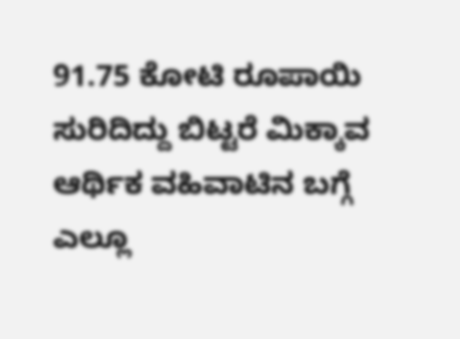91.75 ಕೋಟಿ ರೂಪಾಯಿ ಸುರಿದಿದ್ದು ಬಿಟ್ಟರೆ ಮಿಕ್ಕಾವ ಆರ್ಥಿಕ ವಹಿವಾಟಿನ ಬಗ್ಗೆ ಎಲ್ಲೂ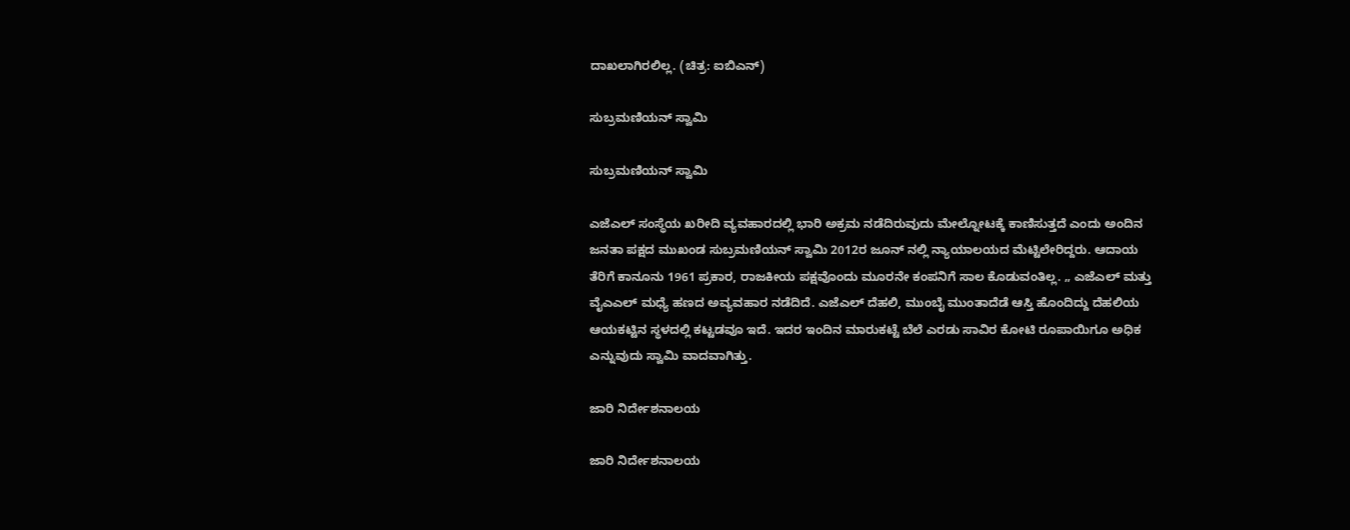ದಾಖಲಾಗಿರಲಿಲ್ಲ. (ಚಿತ್ರ: ಐಬಿಎನ್)

ಸುಬ್ರಮಣಿಯನ್ ಸ್ವಾಮಿ

ಸುಬ್ರಮಣಿಯನ್ ಸ್ವಾಮಿ

ಎಜೆಎಲ್‌ ಸಂಸ್ಥೆಯ ಖರೀದಿ ವ್ಯವಹಾರದಲ್ಲಿ ಭಾರಿ ಅಕ್ರಮ ನಡೆದಿರುವುದು ಮೇಲ್ನೋಟಕ್ಕೆ ಕಾಣಿಸುತ್ತದೆ ಎಂದು ಅಂದಿನ ಜನತಾ ಪಕ್ಷದ ಮುಖಂಡ ಸುಬ್ರಮಣಿಯನ್ ಸ್ವಾಮಿ 2012ರ ಜೂನ್‌ ನಲ್ಲಿ ನ್ಯಾಯಾಲಯದ ಮೆಟ್ಟಿಲೇರಿದ್ದರು. ಆದಾಯ ತೆರಿಗೆ ಕಾನೂನು 1961 ಪ್ರಕಾರ, ರಾಜಕೀಯ ಪಕ್ಷವೊಂದು ಮೂರನೇ ಕಂಪನಿಗೆ ಸಾಲ ಕೊಡುವಂತಿಲ್ಲ. „ ಎಜೆಎಲ್‌ ಮತ್ತು ವೈಎಎಲ್‌ ಮಧ್ಯೆ ಹಣದ ಅವ್ಯವಹಾರ ನಡೆದಿದೆ. ಎಜೆಎಲ್‌ ದೆಹಲಿ, ಮುಂಬೈ ಮುಂತಾದೆಡೆ ಆಸ್ತಿ ಹೊಂದಿದ್ದು ದೆಹಲಿಯ ಆಯಕಟ್ಟಿನ ಸ್ಥಳದಲ್ಲಿ ಕಟ್ಟಡವೂ ಇದೆ. ಇದರ ಇಂದಿನ ಮಾರುಕಟ್ಟೆ ಬೆಲೆ ಎರಡು ಸಾವಿರ ಕೋಟಿ ರೂಪಾಯಿಗೂ ಅಧಿಕ ಎನ್ನುವುದು ಸ್ವಾಮಿ ವಾದವಾಗಿತ್ತು.

ಜಾರಿ ನಿರ್ದೇಶನಾಲಯ

ಜಾರಿ ನಿರ್ದೇಶನಾಲಯ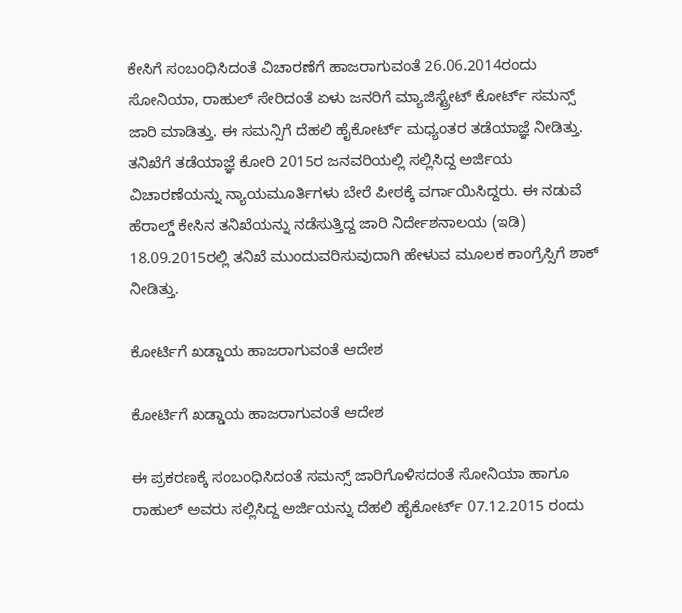ಕೇಸಿಗೆ ಸಂಬಂಧಿಸಿದಂತೆ ವಿಚಾರಣೆಗೆ ಹಾಜರಾಗುವಂತೆ 26.06.2014ರಂದು ಸೋನಿಯಾ, ರಾಹುಲ್ ಸೇರಿದಂತೆ ಏಳು ಜನರಿಗೆ ಮ್ಯಾಜಿಸ್ಟ್ರೇಟ್‌ ಕೋರ್ಟ್ ಸಮನ್ಸ್‌ ಜಾರಿ ಮಾಡಿತ್ತು. ಈ ಸಮನ್ಸಿಗೆ ದೆಹಲಿ ಹೈಕೋರ್ಟ್‌ ಮಧ್ಯಂತರ ತಡೆಯಾಜ್ಞೆ ನೀಡಿತ್ತು. ತನಿಖೆಗೆ ತಡೆಯಾಜ್ಞೆ ಕೋರಿ 2015ರ ಜನವರಿಯಲ್ಲಿ ಸಲ್ಲಿಸಿದ್ದ ಅರ್ಜಿಯ ವಿಚಾರಣೆಯನ್ನು ನ್ಯಾಯಮೂರ್ತಿಗಳು ಬೇರೆ ಪೀಠಕ್ಕೆ ವರ್ಗಾಯಿಸಿದ್ದರು. ಈ ನಡುವೆ ಹೆರಾಲ್ಡ್ ಕೇಸಿನ ತನಿಖೆಯನ್ನು ನಡೆಸುತ್ತಿದ್ದ ಜಾರಿ ನಿರ್ದೇಶನಾಲಯ (ಇಡಿ) 18.09.2015ರಲ್ಲಿ ತನಿಖೆ ಮುಂದುವರಿಸುವುದಾಗಿ ಹೇಳುವ ಮೂಲಕ ಕಾಂಗ್ರೆಸ್ಸಿಗೆ ಶಾಕ್ ನೀಡಿತ್ತು.

ಕೋರ್ಟಿಗೆ ಖಡ್ಡಾಯ ಹಾಜರಾಗುವಂತೆ ಆದೇಶ

ಕೋರ್ಟಿಗೆ ಖಡ್ಡಾಯ ಹಾಜರಾಗುವಂತೆ ಆದೇಶ

ಈ ಪ್ರಕರಣಕ್ಕೆ ಸಂಬಂಧಿಸಿದಂತೆ ಸಮನ್ಸ್ ಜಾರಿಗೊಳಿಸದಂತೆ ಸೋನಿಯಾ ಹಾಗೂ ರಾಹುಲ್ ಅವರು ಸಲ್ಲಿಸಿದ್ದ ಅರ್ಜಿಯನ್ನು ದೆಹಲಿ ಹೈಕೋರ್ಟ್ 07.12.2015 ರಂದು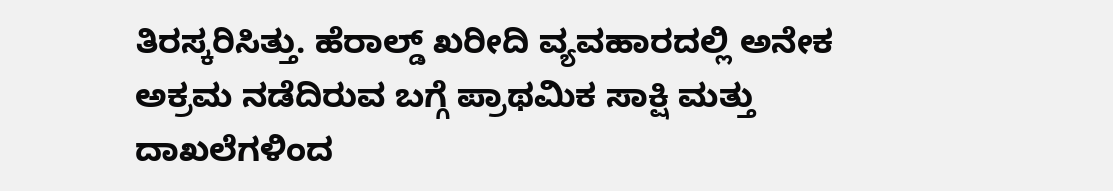ತಿರಸ್ಕರಿಸಿತ್ತು. ಹೆರಾಲ್ಡ್ ಖರೀದಿ ವ್ಯವಹಾರದಲ್ಲಿ ಅನೇಕ ಅಕ್ರಮ ನಡೆದಿರುವ ಬಗ್ಗೆ ಪ್ರಾಥಮಿಕ ಸಾಕ್ಷಿ ಮತ್ತು ದಾಖಲೆಗಳಿಂದ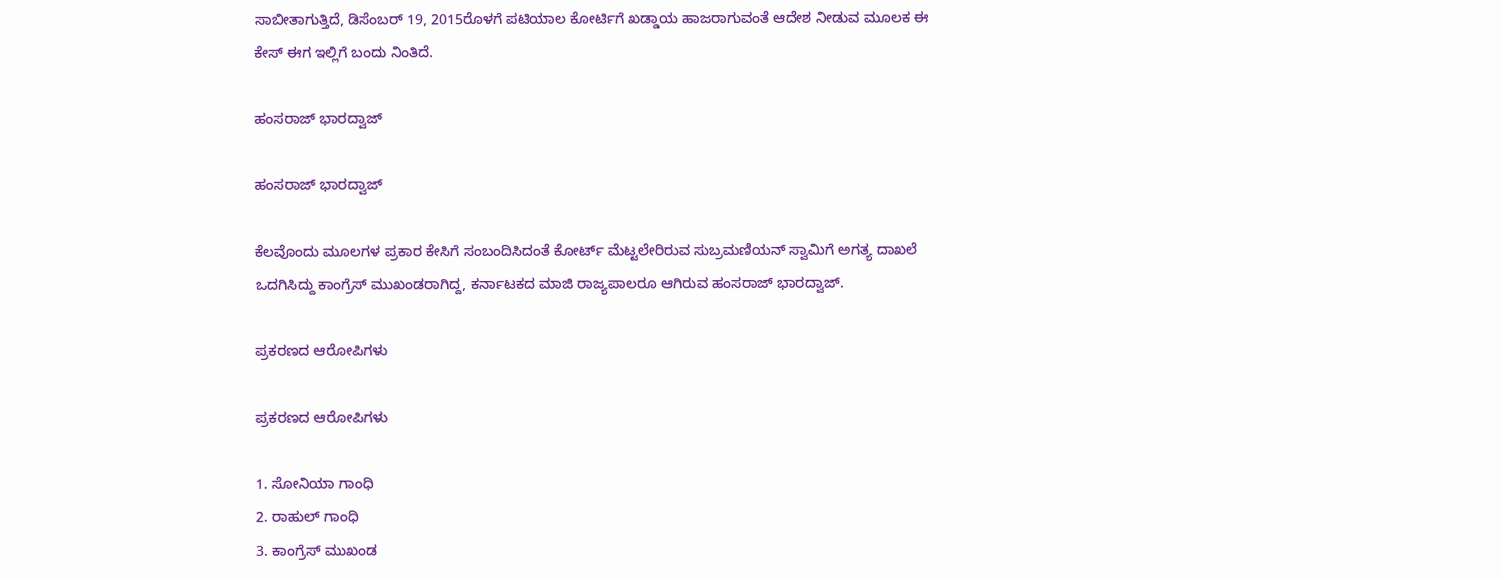ಸಾಬೀತಾಗುತ್ತಿದೆ, ಡಿಸೆಂಬರ್ 19, 2015ರೊಳಗೆ ಪಟಿಯಾಲ ಕೋರ್ಟಿಗೆ ಖಡ್ಡಾಯ ಹಾಜರಾಗುವಂತೆ ಆದೇಶ ನೀಡುವ ಮೂಲಕ ಈ ಕೇಸ್ ಈಗ ಇಲ್ಲಿಗೆ ಬಂದು ನಿಂತಿದೆ.

ಹಂಸರಾಜ್ ಭಾರದ್ವಾಜ್

ಹಂಸರಾಜ್ ಭಾರದ್ವಾಜ್

ಕೆಲವೊಂದು ಮೂಲಗಳ ಪ್ರಕಾರ ಕೇಸಿಗೆ ಸಂಬಂದಿಸಿದಂತೆ ಕೋರ್ಟ್ ಮೆಟ್ಟಲೇರಿರುವ ಸುಬ್ರಮಣಿಯನ್ ಸ್ವಾಮಿಗೆ ಅಗತ್ಯ ದಾಖಲೆ ಒದಗಿಸಿದ್ದು ಕಾಂಗ್ರೆಸ್ ಮುಖಂಡರಾಗಿದ್ದ, ಕರ್ನಾಟಕದ ಮಾಜಿ ರಾಜ್ಯಪಾಲರೂ ಆಗಿರುವ ಹಂಸರಾಜ್ ಭಾರದ್ವಾಜ್.

ಪ್ರಕರಣದ ಆರೋಪಿಗಳು

ಪ್ರಕರಣದ ಆರೋಪಿಗಳು

1. ಸೋನಿಯಾ ಗಾಂಧಿ
2. ರಾಹುಲ್ ಗಾಂಧಿ
3. ಕಾಂಗ್ರೆಸ್‌ ಮುಖಂಡ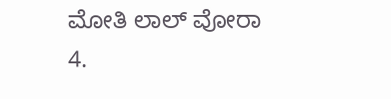ಮೋತಿ ಲಾಲ್ ವೋರಾ
4.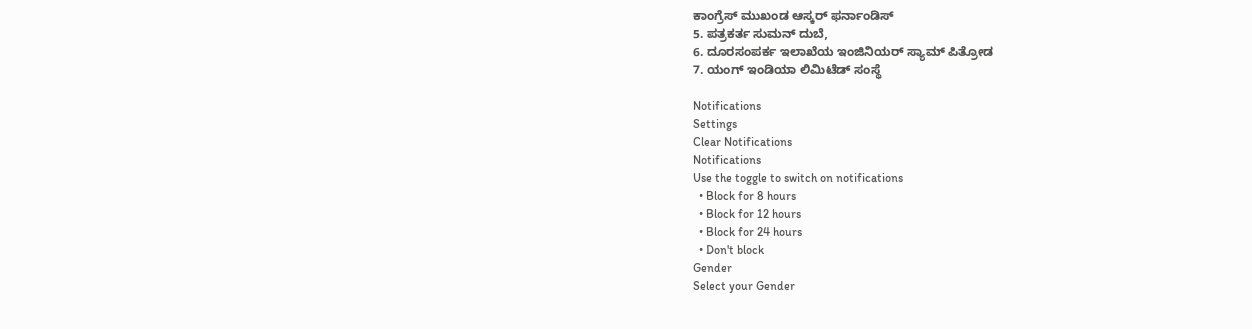ಕಾಂಗ್ರೆಸ್‌ ಮುಖಂಡ ಆಸ್ಕರ್ ಫರ್ನಾಂಡಿಸ್‌
5. ಪತ್ರಕರ್ತ ಸುಮನ್ ದುಬೆ,
6. ದೂರಸಂಪರ್ಕ ಇಲಾಖೆಯ ಇಂಜಿನಿಯರ್‌ ಸ್ಯಾಮ್‌ ಪಿತ್ರೋಡ
7. ಯಂಗ್ ಇಂಡಿಯಾ ಲಿಮಿಟೆಡ್‌ ಸಂಸ್ಥೆ

Notifications
Settings
Clear Notifications
Notifications
Use the toggle to switch on notifications
  • Block for 8 hours
  • Block for 12 hours
  • Block for 24 hours
  • Don't block
Gender
Select your Gender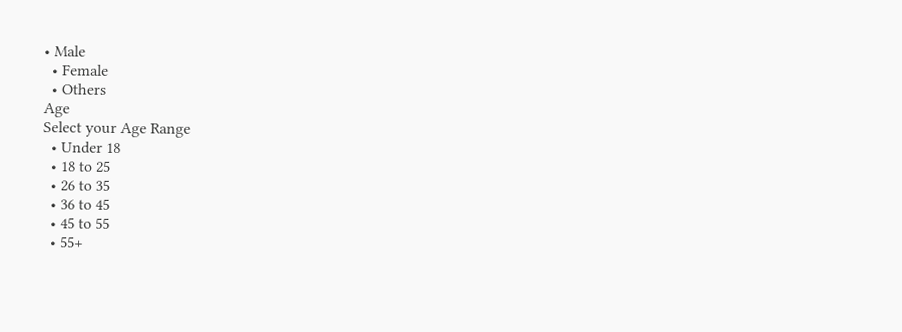• Male
  • Female
  • Others
Age
Select your Age Range
  • Under 18
  • 18 to 25
  • 26 to 35
  • 36 to 45
  • 45 to 55
  • 55+